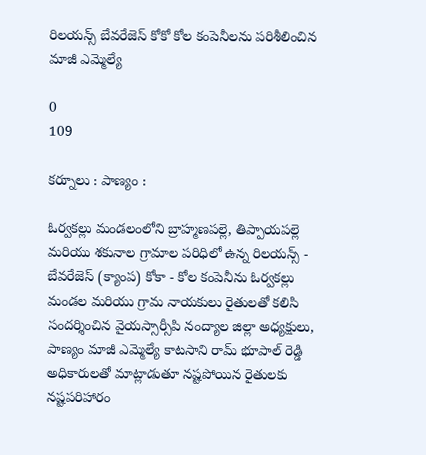రిలయన్స్ బేవరేజెస్ కోకో కోల కంపెనీలను పరిశీలించిన మాజీ ఎమ్మెల్యే

0
109

కర్నూలు : పాణ్యం :

ఓర్వకల్లు మండలంలోని బ్రాహ్మణపల్లె, తిప్పాయపల్లె మరియు శకునాల గ్రామాల పరిధిలో ఉన్న రిలయన్స్ - బేవరేజెస్ (క్యాంప) కోకా - కోల కంపెనీను ఓర్వకల్లు మండల మరియు గ్రామ నాయకులు రైతులతో కలిసి సందర్శించిన వైయస్సార్సీపి నంద్యాల జిల్లా అధ్యక్షులు, పాణ్యం మాజీ ఎమ్మెల్యే కాటసాని రామ్ భూపాల్ రెడ్డి అధికారులతో మాట్లాడుతూ నష్టపోయిన రైతులకు నష్టపరిహారం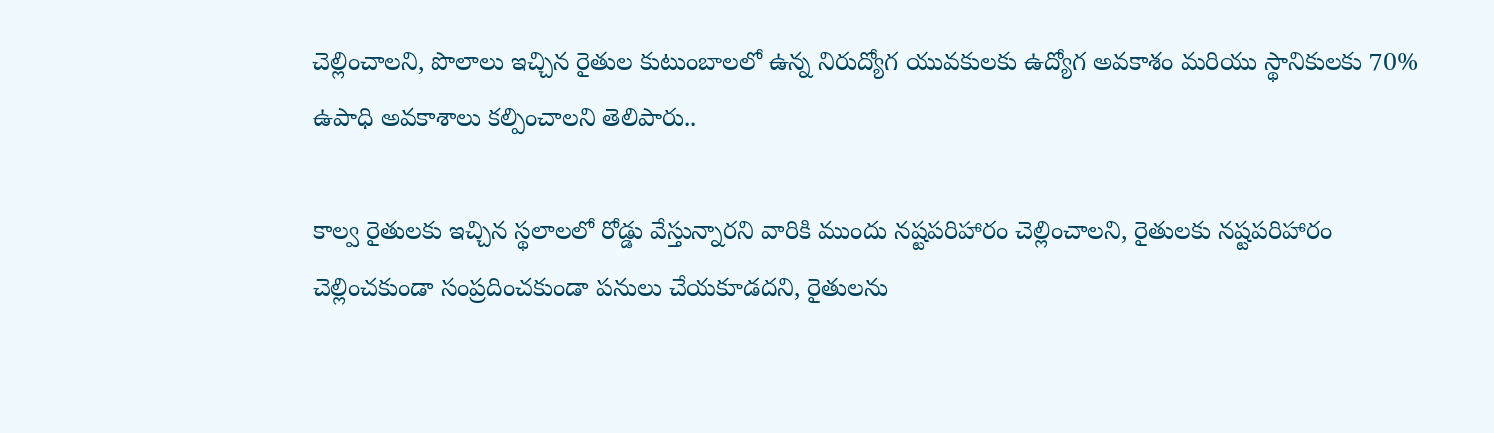చెల్లించాలని, పొలాలు ఇచ్చిన రైతుల కుటుంబాలలో ఉన్న నిరుద్యోగ యువకులకు ఉద్యోగ అవకాశం మరియు స్థానికులకు 70% ఉపాధి అవకాశాలు కల్పించాలని తెలిపారు..

కాల్వ రైతులకు ఇచ్చిన స్థలాలలో రోడ్డు వేస్తున్నారని వారికి ముందు నష్టపరిహారం చెల్లించాలని, రైతులకు నష్టపరిహారం చెల్లించకుండా సంప్రదించకుండా పనులు చేయకూడదని, రైతులను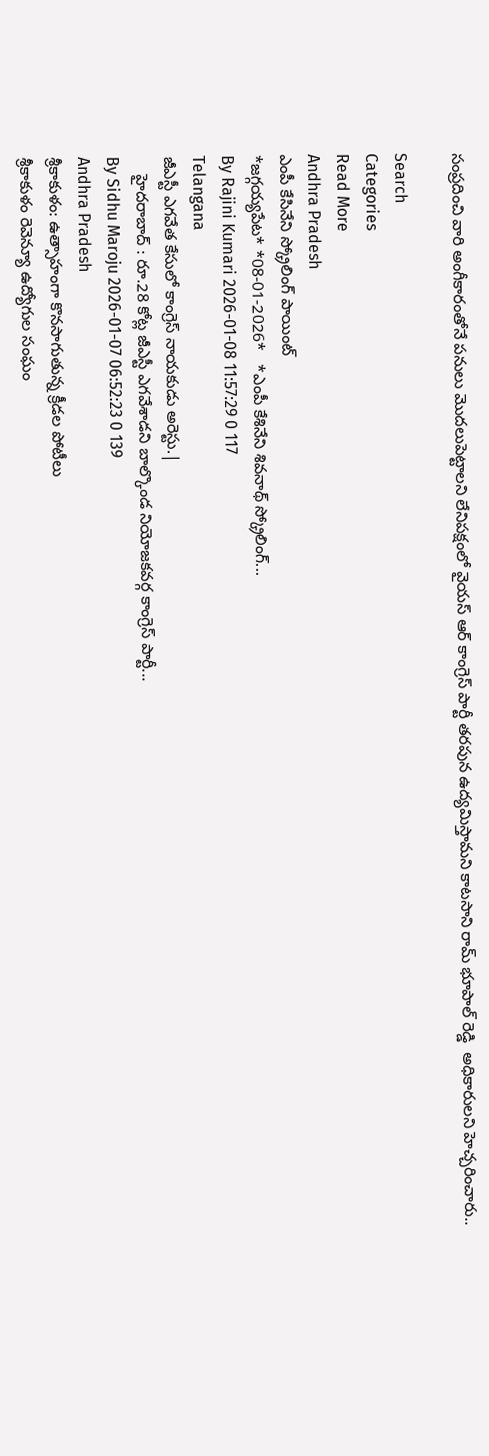సంప్రదించి వారి అంగీకారంతోనే పనులు మొదలుపెట్టాలని లేనిపక్షంలో వైయస్ ఆర్ కాంగ్రెస్ పార్టీ తరపున ఉద్యమిస్తామని కాటసాని రామ్ భూపాల్ రెడ్డి  అధికారులని హెచ్చరించారు..

Search
Categories
Read More
Andhra Pradesh
ఎంపీ కేసినేని స్క్రోలింగ్ పాయింట్
*జ‌గ్గయ్య‌పేట‌* *08-01-2026*   *ఎంపీ కేశినేని శివనాథ్ స్క్రోలింగ్...
By Rajini Kumari 2026-01-08 11:57:29 0 117
Telangana
జీఎస్టీ ఎగవేత కేసులో కాంగ్రెస్ నాయకుడు అరెస్టు.|
    హైదరాబాద్ : రూ.28 కోట్ల జీఎస్టీ ఎగవేశాడని బాల్కొండ నియోజకవర్గ కాంగ్రెస్ పార్టీ...
By Sidhu Maroju 2026-01-07 06:52:23 0 139
Andhra Pradesh
శ్రీకాకుళం: ఉత్సాహంగా కొనసాగుతున్న క్రీడల పోటీలు
శ్రీకాకుళం రెవెన్యూ ఉద్యోగుల సంఘం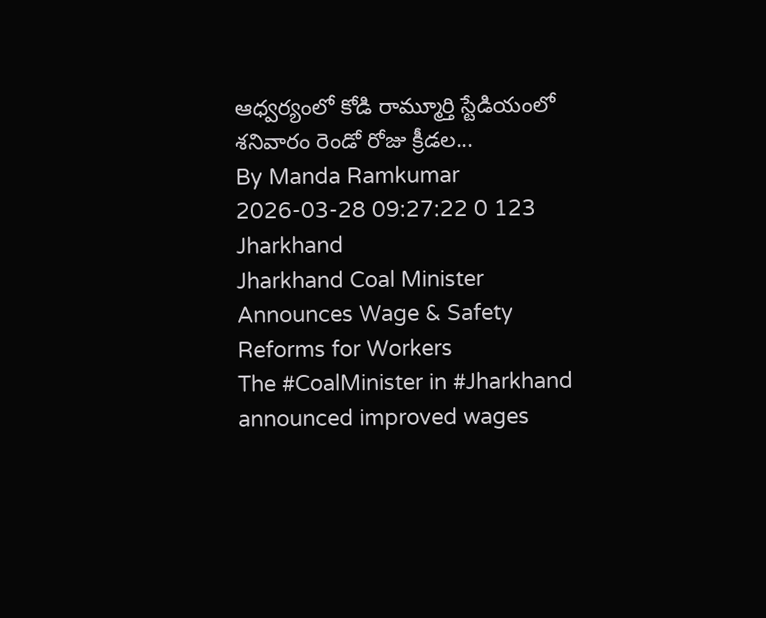ఆధ్వర్యంలో కోడి రామ్మూర్తి స్టేడియంలో శనివారం రెండో రోజు క్రీడల...
By Manda Ramkumar 2026-03-28 09:27:22 0 123
Jharkhand
Jharkhand Coal Minister Announces Wage & Safety Reforms for Workers
The #CoalMinister in #Jharkhand announced improved wages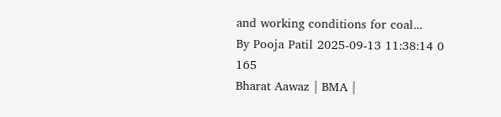and working conditions for coal...
By Pooja Patil 2025-09-13 11:38:14 0 165
Bharat Aawaz | BMA |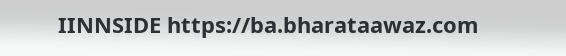IINNSIDE https://ba.bharataawaz.com